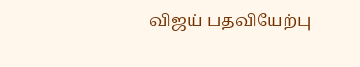விஜய் பதவியேற்பு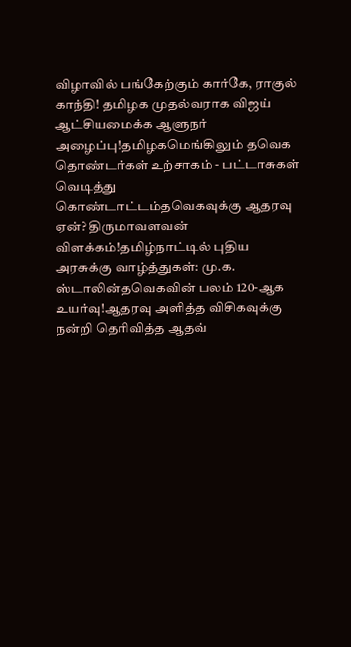விழாவில் பங்கேற்கும் கார்கே, ராகுல் காந்தி! தமிழக முதல்வராக விஜய் ஆட்சியமைக்க ஆளுநர் அழைப்பு!தமிழகமெங்கிலும் தவெக தொண்டர்கள் உற்சாகம் - பட்டாசுகள் வெடித்து கொண்டாட்டம்தவெகவுக்கு ஆதரவு ஏன்? திருமாவளவன் விளக்கம்!தமிழ்நாட்டில் புதிய அரசுக்கு வாழ்த்துகள்: மு.க. ஸ்டாலின்தவெகவின் பலம் 120-ஆக உயர்வு!ஆதரவு அளித்த விசிகவுக்கு நன்றி தெரிவித்த ஆதவ்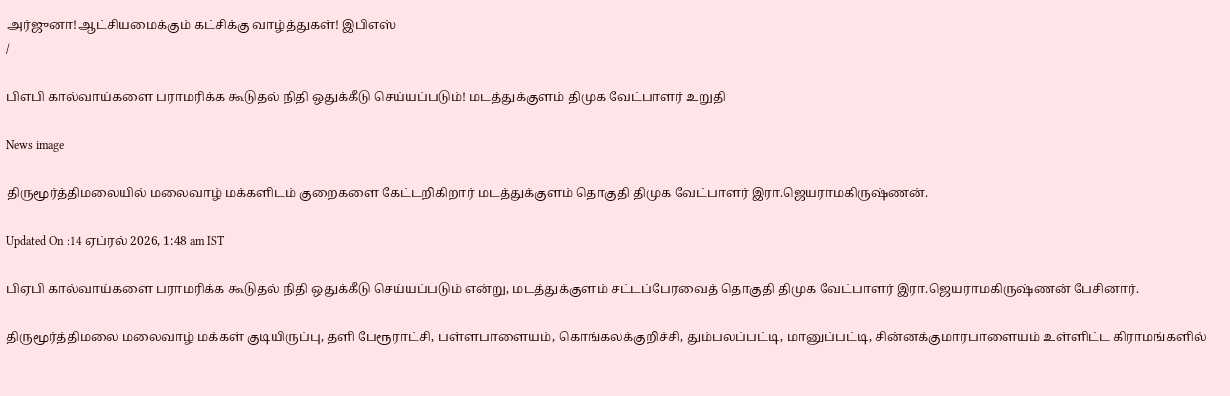அர்ஜுனா!ஆட்சியமைக்கும் கட்சிக்கு வாழ்த்துகள்! இபிஎஸ்
/

பிஎபி கால்வாய்களை பராமரிக்க கூடுதல் நிதி ஒதுக்கீடு செய்யப்படும்! மடத்துக்குளம் திமுக வேட்பாளர் உறுதி

News image

திருமூர்த்திமலையில் மலைவாழ் மக்களிடம் குறைகளை கேட்டறிகிறார் மடத்துக்குளம் தொகுதி திமுக வேட்பாளர் இரா.ஜெயராமகிருஷ்ணன்.

Updated On :14 ஏப்ரல் 2026, 1:48 am IST

பிஏபி கால்வாய்களை பராமரிக்க கூடுதல் நிதி ஒதுக்கீடு செய்யப்படும் என்று, மடத்துக்குளம் சட்டப்பேரவைத் தொகுதி திமுக வேட்பாளர் இரா.ஜெயராமகிருஷ்ணன் பேசினார்.

திருமூர்த்திமலை மலைவாழ் மக்கள் குடியிருப்பு, தளி பேரூராட்சி, பள்ளபாளையம், கொங்கலக்குறிச்சி, தும்பலப்பட்டி, மானுப்பட்டி, சின்னக்குமாரபாளையம் உள்ளிட்ட கிராமங்களில்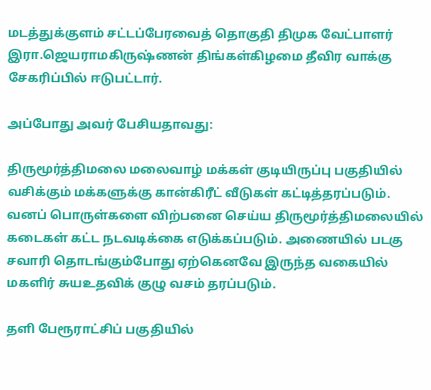மடத்துக்குளம் சட்டப்பேரவைத் தொகுதி திமுக வேட்பாளர் இரா.ஜெயராமகிருஷ்ணன் திங்கள்கிழமை தீவிர வாக்கு சேகரிப்பில் ஈடுபட்டார்.

அப்போது அவர் பேசியதாவது:

திருமூர்த்திமலை மலைவாழ் மக்கள் குடியிருப்பு பகுதியில் வசிக்கும் மக்களுக்கு கான்கிரீட் வீடுகள் கட்டித்தரப்படும். வனப் பொருள்களை விற்பனை செய்ய திருமூர்த்திமலையில் கடைகள் கட்ட நடவடிக்கை எடுக்கப்படும். அணையில் படகு சவாரி தொடங்கும்போது ஏற்கெனவே இருந்த வகையில் மகளிர் சுயஉதவிக் குழு வசம் தரப்படும்.

தளி பேரூராட்சிப் பகுதியில்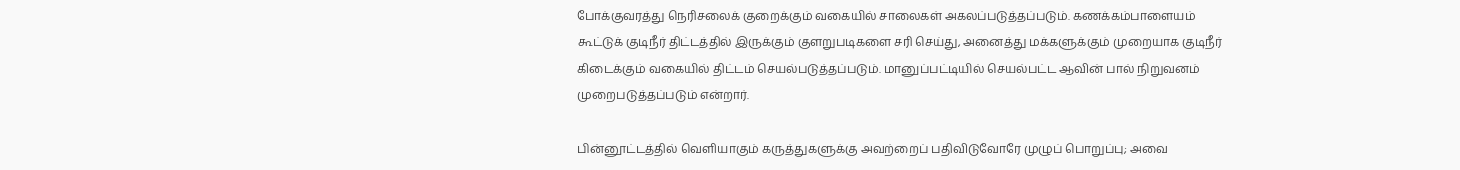போக்குவரத்து நெரிசலைக் குறைக்கும் வகையில் சாலைகள் அகலப்படுத்தப்படும். கணக்கம்பாளையம் கூட்டுக் குடிநீர் திட்டத்தில் இருக்கும் குளறுபடிகளை சரி செய்து, அனைத்து மக்களுக்கும் முறையாக குடிநீர் கிடைக்கும் வகையில் திட்டம் செயல்படுத்தப்படும். மானுப்பட்டியில் செயல்பட்ட ஆவின் பால் நிறுவனம் முறைபடுத்தப்படும் என்றார்.

பின்னூட்டத்தில் வெளியாகும் கருத்துகளுக்கு அவற்றைப் பதிவிடுவோரே முழுப் பொறுப்பு; அவை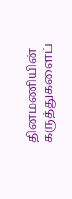தினமணியின் கருத்துகளைப்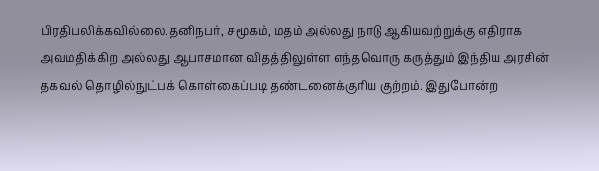பிரதிபலிக்கவில்லை.தனிநபர், சமூகம், மதம் அல்லது நாடு ஆகியவற்றுக்கு எதிராக அவமதிக்கிற அல்லது ஆபாசமான விதத்திலுள்ள எந்தவொரு கருத்தும் இந்திய அரசின் தகவல் தொழில்நுட்பக் கொள்கைப்படி தண்டனைக்குரிய குற்றம். இதுபோன்ற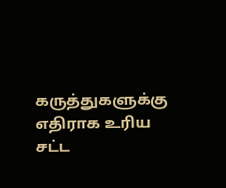கருத்துகளுக்கு எதிராக உரிய சட்ட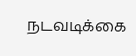நடவடிக்கை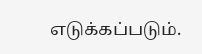எடுக்கப்படும்.